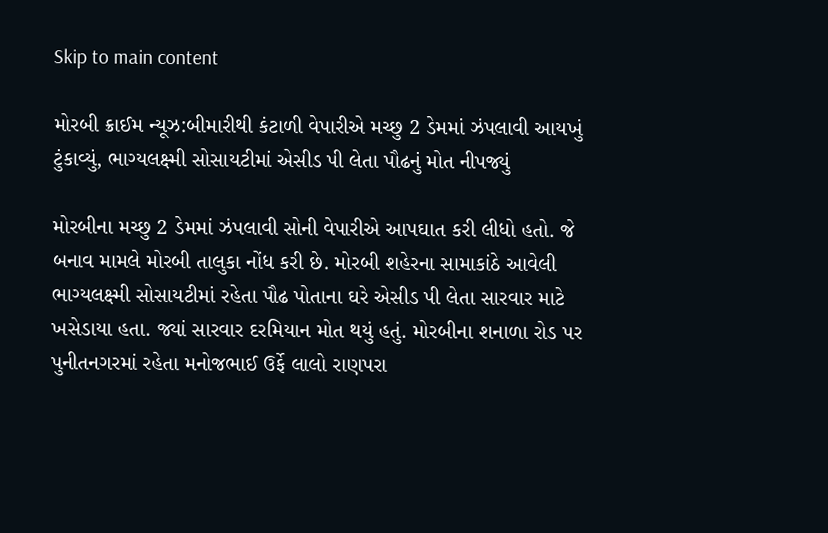Skip to main content

મોરબી ક્રાઈમ ન્યૂઝ:બીમારીથી કંટાળી વેપારીએ મચ્છુ 2 ડેમમાં ઝંપલાવી આયખું ટુંકાવ્યું, ભાગ્યલક્ષ્મી સોસાયટીમાં એસીડ પી લેતા પૌઢનું મોત નીપજ્યું

મોરબીના મચ્છુ 2 ડેમમાં ઝંપલાવી સોની વેપારીએ આપઘાત કરી લીધો હતો. જે બનાવ મામલે મોરબી તાલુકા નોંધ કરી છે. મોરબી શહેરના સામાકાંઠે આવેલી ભાગ્યલક્ષ્મી સોસાયટીમાં રહેતા પૌઢ પોતાના ઘરે એસીડ પી લેતા સારવાર માટે ખસેડાયા હતા. જ્યાં સારવાર દરમિયાન મોત થયું હતું. મોરબીના શનાળા રોડ પર પુનીતનગરમાં રહેતા મનોજભાઈ ઉર્ફે લાલો રાણપરા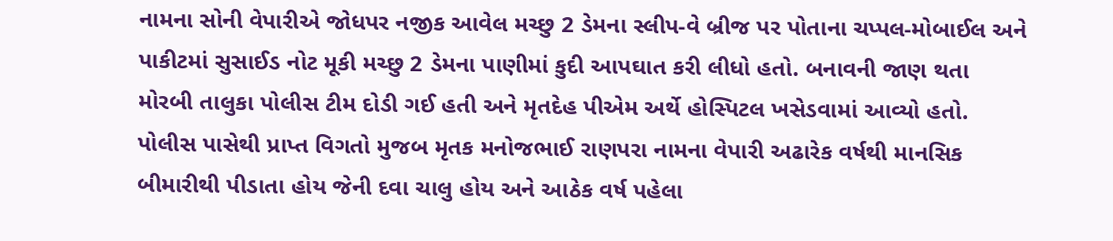નામના સોની વેપારીએ જોધપર નજીક આવેલ મચ્છુ 2 ડેમના સ્લીપ-વે બ્રીજ પર પોતાના ચપ્પલ-મોબાઈલ અને પાકીટમાં સુસાઈડ નોટ મૂકી મચ્છુ 2 ડેમના પાણીમાં કુદી આપઘાત કરી લીધો હતો. બનાવની જાણ થતા મોરબી તાલુકા પોલીસ ટીમ દોડી ગઈ હતી અને મૃતદેહ પીએમ અર્થે હોસ્પિટલ ખસેડવામાં આવ્યો હતો. પોલીસ પાસેથી પ્રાપ્ત વિગતો મુજબ મૃતક મનોજભાઈ રાણપરા નામના વેપારી અઢારેક વર્ષથી માનસિક બીમારીથી પીડાતા હોય જેની દવા ચાલુ હોય અને આઠેક વર્ષ પહેલા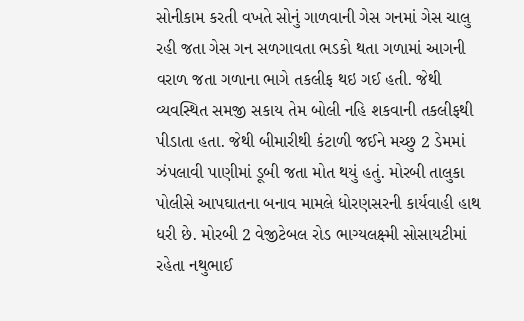સોનીકામ કરતી વખતે સોનું ગાળવાની ગેસ ગનમાં ગેસ ચાલુ રહી જતા ગેસ ગન સળગાવતા ભડકો થતા ગળામાં આગની વરાળ જતા ગળાના ભાગે તકલીફ થઇ ગઈ હતી. જેથી વ્યવસ્થિત સમજી સકાય તેમ બોલી નહિ શકવાની તકલીફથી પીડાતા હતા. જેથી બીમારીથી કંટાળી જઈને મચ્છુ 2 ડેમમાં ઝંપલાવી પાણીમાં ડૂબી જતા મોત થયું હતું. મોરબી તાલુકા પોલીસે આપઘાતના બનાવ મામલે ધોરણસરની કાર્યવાહી હાથ ધરી છે. મોરબી 2 વેજીટેબલ રોડ ભાગ્યલક્ષ્મી સોસાયટીમાં રહેતા નથુભાઈ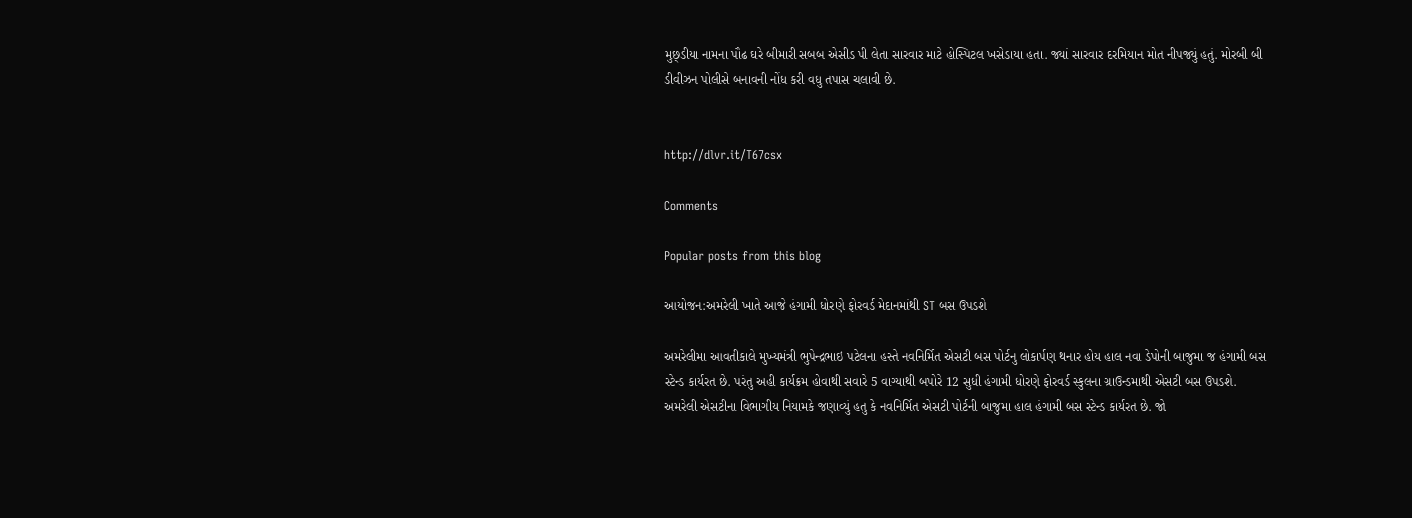મુછ્ડીયા નામના પૌઢ ઘરે બીમારી સબબ એસીડ પી લેતા સારવાર માટે હોસ્પિટલ ખસેડાયા હતા. જ્યાં સારવાર દરમિયાન મોત નીપજ્યું હતું. મોરબી બી ડીવીઝન પોલીસે બનાવની નોંધ કરી વધુ તપાસ ચલાવી છે.


http://dlvr.it/T67csx

Comments

Popular posts from this blog

આયોજન:અમરેલી ખાતે આજે હંગામી ધોરણે ફોરવર્ડ મેદાનમાંથી ST બસ ઉપડશે

અમરેલીમા આવતીકાલે મુખ્યમંત્રી ભુપેન્દ્રભાઇ પટેલના હસ્તે નવનિર્મિત એસટી બસ પોર્ટનુ લોકાર્પણ થનાર હોય હાલ નવા ડેપોની બાજુમા જ હંગામી બસ સ્ટેન્ડ કાર્યરત છે. પરંતુ અહી કાર્યક્રમ હોવાથી સવારે 5 વાગ્યાથી બપોરે 12 સુધી હંગામી ધોરણે ફોરવર્ડ સ્કુલના ગ્રાઉન્ડમાથી એસટી બસ ઉપડશે. અમરેલી એસટીના વિભાગીય નિયામકે જણાવ્યું હતુ કે નવનિર્મિત એસટી પોર્ટની બાજુમા હાલ હંગામી બસ સ્ટેન્ડ કાર્યરત છે. જો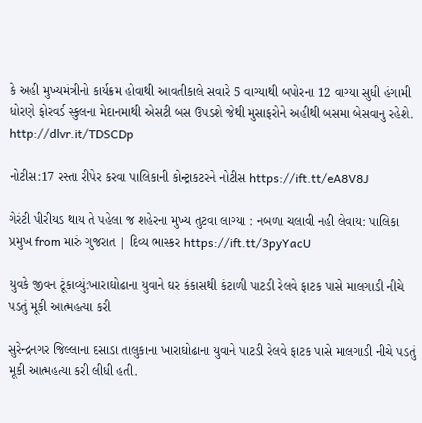કે અહી મુખ્યમંત્રીનો કાર્યક્રમ હોવાથી આવતીકાલે સવારે 5 વાગ્યાથી બપોરના 12 વાગ્યા સુધી હંગામી ધોરણે ફોરવર્ડ સ્કુલના મેદાનમાથી એસટી બસ ઉપડશે જેથી મુસાફરોને અહીથી બસમા બેસવાનુ રહેશે. http://dlvr.it/TDSCDp

નોટીસ:17 રસ્તા રીપેર કરવા પાલિકાની કોન્ટ્રાકટરને નોટીસ https://ift.tt/eA8V8J

ગેરંટી પીરીયડ થાય તે પહેલા જ શહેરના મુખ્ય તુટવા લાગ્યા : નબળા ચલાવી નહી લેવાય: પાલિકા પ્રમુખ from મારું ગુજરાત | દિવ્ય ભાસ્કર https://ift.tt/3pyYacU

યુવકે જીવન ટૂંકાવ્યું:ખારાઘોઢાના યુવાને ઘર કંકાસથી કંટાળી પાટડી રેલવે ફાટક પાસે માલગાડી નીચે પડતું મૂકી આત્મહત્યા કરી

સુરેન્દ્રનગર જિલ્લાના દસાડા તાલુકાના ખારાઘોઢાના યુવાને પાટડી રેલવે ફાટક પાસે માલગાડી નીચે પડતું મૂકી આત્મહત્યા કરી લીધી હતી.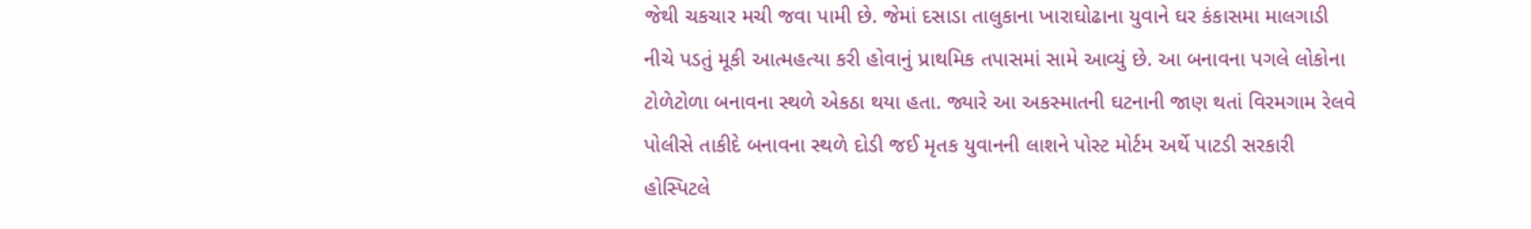જેથી ચકચાર મચી જવા પામી છે. જેમાં દસાડા તાલુકાના ખારાઘોઢાના યુવાને ઘર કંકાસમા માલગાડી નીચે પડતું મૂકી આત્મહત્યા કરી હોવાનું પ્રાથમિક તપાસમાં સામે આવ્યું છે. આ બનાવના પગલે લોકોના ટોળેટોળા બનાવના સ્થળે એકઠા થયા હતા. જ્યારે આ અકસ્માતની ઘટનાની જાણ થતાં વિરમગામ રેલવે પોલીસે તાકીદે બનાવના સ્થળે દોડી જઈ મૃતક યુવાનની લાશને પોસ્ટ મોર્ટમ અર્થે પાટડી સરકારી હોસ્પિટલે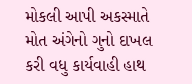મોકલી આપી અકસ્માતે મોત અંગેનો ગુનો દાખલ કરી વધુ કાર્યવાહી હાથ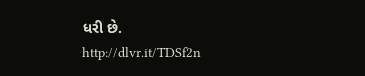ધરી છે. http://dlvr.it/TDSf2n